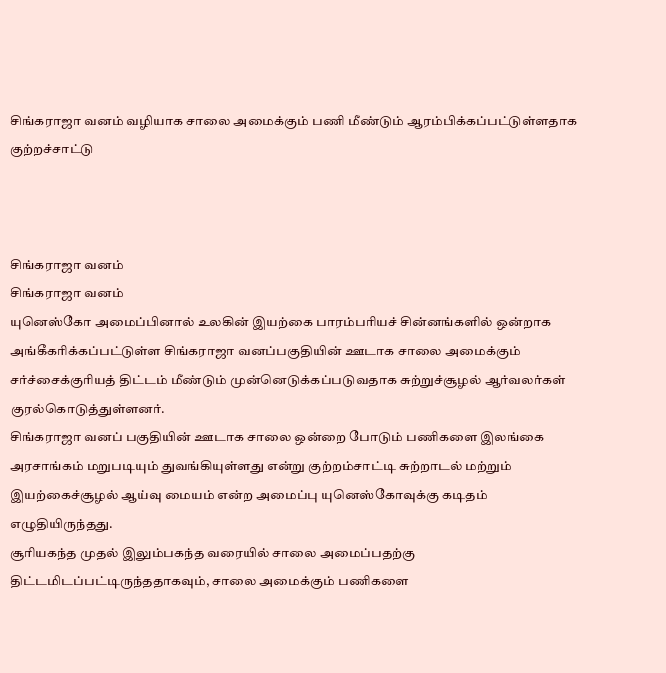சிங்கராஜா வனம் வழியாக சாலை அமைக்கும் பணி மீண்டும் ஆரம்பிக்கப்பட்டுள்ளதாக குற்றச்சாட்டு



சிங்கராஜா வனம்
சிங்கராஜா வனம்
யுனெஸ்கோ அமைப்பினால் உலகின் இயற்கை பாரம்பரியச் சின்னங்களில் ஒன்றாக அங்கீகரிக்கப்பட்டுள்ள சிங்கராஜா வனப்பகுதியின் ஊடாக சாலை அமைக்கும் சர்ச்சைக்குரியத் திட்டம் மீண்டும் முன்னெடுக்கப்படுவதாக சுற்றுச்சூழல் ஆர்வலர்கள் குரல்கொடுத்துள்ளனர்.
சிங்கராஜா வனப் பகுதியின் ஊடாக சாலை ஒன்றை போடும் பணிகளை இலங்கை அரசாங்கம் மறுபடியும் துவங்கியுள்ளது என்று குற்றம்சாட்டி சுற்றாடல் மற்றும் இயற்கைச்சூழல் ஆய்வு மையம் என்ற அமைப்பு யுனெஸ்கோவுக்கு கடிதம் எழுதியிருந்தது.
சூரியகந்த முதல் இலும்பகந்த வரையில் சாலை அமைப்பதற்கு திட்டமிடப்பட்டிருந்ததாகவும், சாலை அமைக்கும் பணிகளை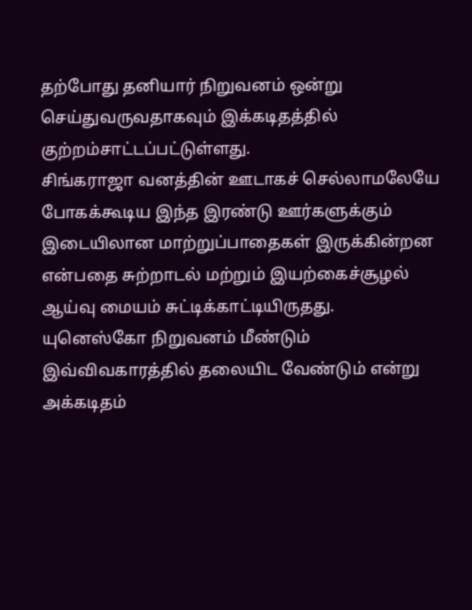தற்போது தனியார் நிறுவனம் ஒன்று செய்துவருவதாகவும் இக்கடிதத்தில் குற்றம்சாட்டப்பட்டுள்ளது.
சிங்கராஜா வனத்தின் ஊடாகச் செல்லாமலேயே போகக்கூடிய இந்த இரண்டு ஊர்களுக்கும் இடையிலான மாற்றுப்பாதைகள் இருக்கின்றன என்பதை சுற்றாடல் மற்றும் இயற்கைச்சூழல் ஆய்வு மையம் சுட்டிக்காட்டியிருதது.
யுனெஸ்கோ நிறுவனம் மீண்டும் இவ்விவகாரத்தில் தலையிட வேண்டும் என்று அக்கடிதம்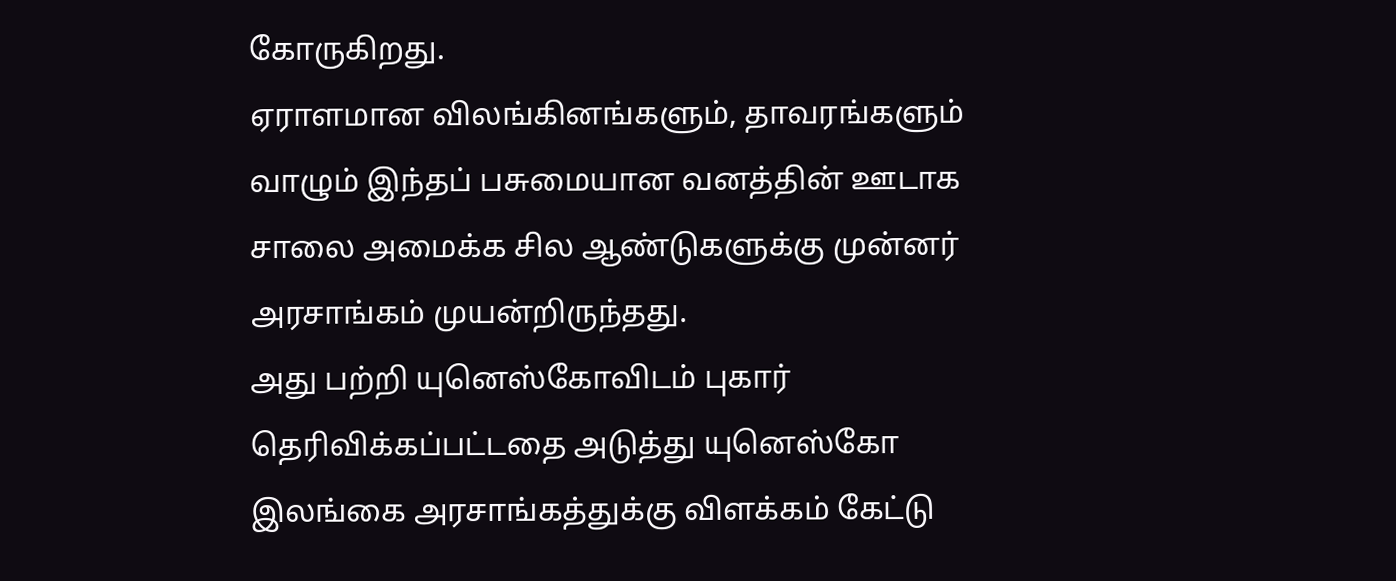கோருகிறது.
ஏராளமான விலங்கினங்களும், தாவரங்களும் வாழும் இந்தப் பசுமையான வனத்தின் ஊடாக சாலை அமைக்க சில ஆண்டுகளுக்கு முன்னர் அரசாங்கம் முயன்றிருந்தது.
அது பற்றி யுனெஸ்கோவிடம் புகார் தெரிவிக்கப்பட்டதை அடுத்து யுனெஸ்கோ இலங்கை அரசாங்கத்துக்கு விளக்கம் கேட்டு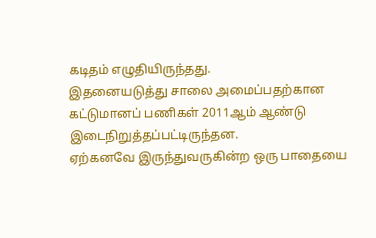கடிதம் எழுதியிருந்தது.
இதனையடுத்து சாலை அமைப்பதற்கான கட்டுமானப் பணிகள் 2011ஆம் ஆண்டு இடைநிறுத்தப்பட்டிருந்தன.
ஏற்கனவே இருந்துவருகின்ற ஒரு பாதையை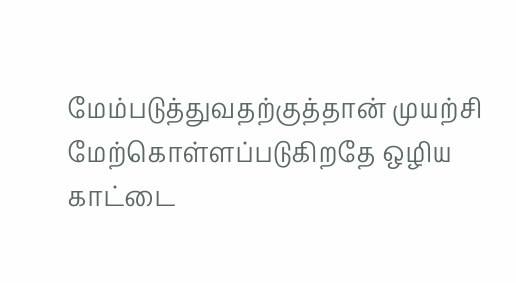மேம்படுத்துவதற்குத்தான் முயற்சி மேற்கொள்ளப்படுகிறதே ஒழிய காட்டை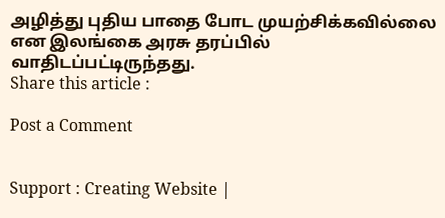அழித்து புதிய பாதை போட முயற்சிக்கவில்லை என இலங்கை அரசு தரப்பில் வாதிடப்பட்டிருந்தது.
Share this article :

Post a Comment


Support : Creating Website |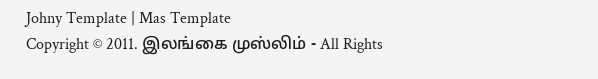Johny Template | Mas Template
Copyright © 2011. இலங்கை முஸ்லிம் - All Rights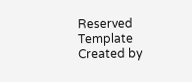Reserved
Template Created by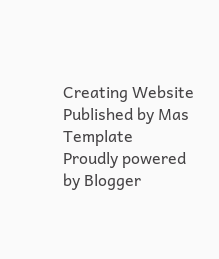Creating Website Published by Mas Template
Proudly powered by Blogger